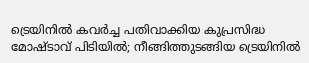ട്രെയിനിൽ കവർച്ച പതിവാക്കിയ കുപ്രസിദ്ധ മോഷ്ടാവ് പിടിയിൽ; നീങ്ങിത്തുടങ്ങിയ ട്രെയിനിൽ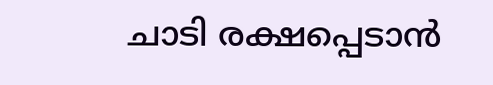ചാടി രക്ഷപ്പെടാൻ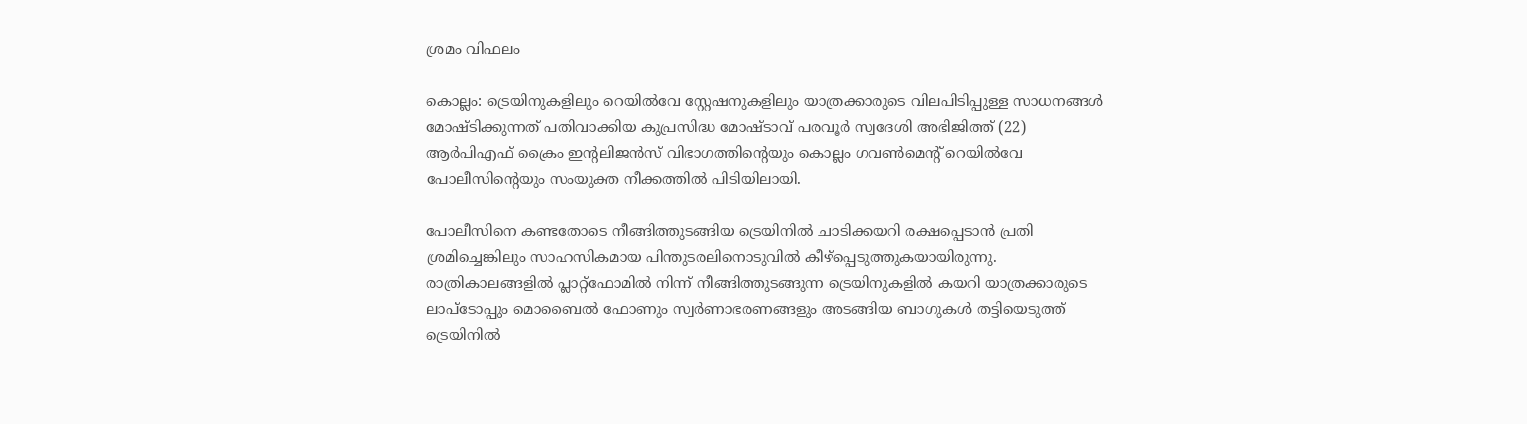ശ്രമം വിഫലം

കൊല്ലം: ട്രെയിനുകളിലും റെയിൽവേ സ്റ്റേഷനുകളിലും യാത്രക്കാരുടെ വിലപിടിപ്പുള്ള സാധനങ്ങൾ മോഷ്ടിക്കുന്നത് പതിവാക്കിയ കുപ്രസിദ്ധ മോഷ്ടാവ് പരവൂർ സ്വദേശി അഭിജിത്ത് (22) ആർപിഎഫ് ക്രൈം ഇന്റലിജൻസ് വിഭാഗത്തിന്റെയും കൊല്ലം ഗവൺമെന്റ് റെയിൽവേ പോലീസിന്റെയും സംയുക്ത നീക്കത്തിൽ പിടിയിലായി.

പോലീസിനെ കണ്ടതോടെ നീങ്ങിത്തുടങ്ങിയ ട്രെയിനിൽ ചാടിക്കയറി രക്ഷപ്പെടാൻ പ്രതി ശ്രമിച്ചെങ്കിലും സാഹസികമായ പിന്തുടരലിനൊടുവിൽ കീഴ്പ്പെടുത്തുകയായിരുന്നു. രാത്രികാലങ്ങളിൽ പ്ലാറ്റ്ഫോമിൽ നിന്ന് നീങ്ങിത്തുടങ്ങുന്ന ട്രെയിനുകളിൽ കയറി യാത്രക്കാരുടെ ലാപ്ടോപ്പും മൊബൈൽ ഫോണും സ്വർണാഭരണങ്ങളും അടങ്ങിയ ബാഗുകൾ തട്ടിയെടുത്ത് ട്രെയിനിൽ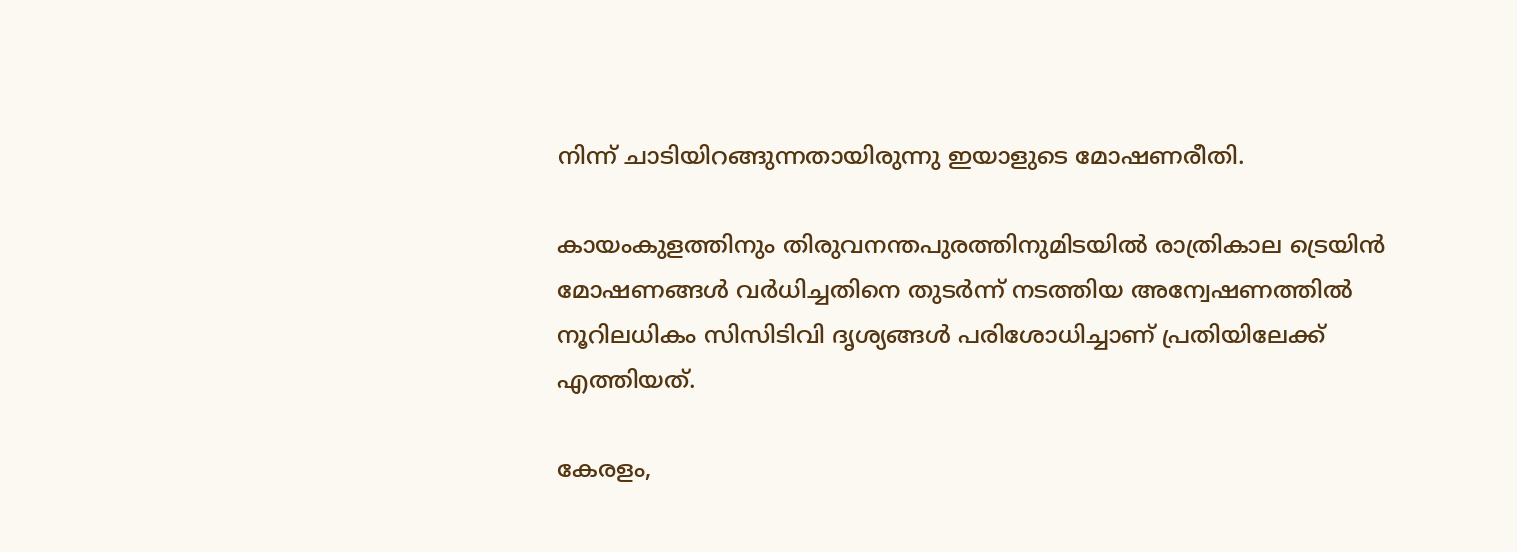നിന്ന് ചാടിയിറങ്ങുന്നതായിരുന്നു ഇയാളുടെ മോഷണരീതി.

കായംകുളത്തിനും തിരുവനന്തപുരത്തിനുമിടയിൽ രാത്രികാല ട്രെയിൻ മോഷണങ്ങൾ വർധിച്ചതിനെ തുടർന്ന് നടത്തിയ അന്വേഷണത്തിൽ നൂറിലധികം സിസിടിവി ദൃശ്യങ്ങൾ പരിശോധിച്ചാണ് പ്രതിയിലേക്ക് എത്തിയത്.

കേരളം,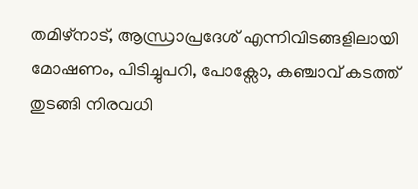തമിഴ്നാട്, ആന്ധ്രാപ്രദേശ് എന്നിവിടങ്ങളിലായി മോഷണം, പിടിച്ചുപറി, പോക്സോ, കഞ്ചാവ് കടത്ത് തുടങ്ങി നിരവധി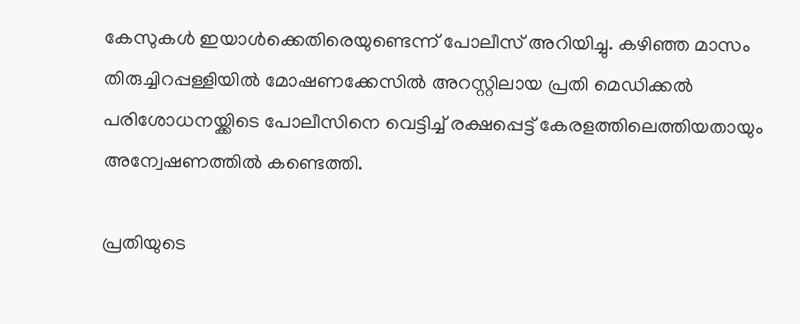കേസുകൾ ഇയാൾക്കെതിരെയുണ്ടെന്ന് പോലീസ് അറിയിച്ചു. കഴിഞ്ഞ മാസം തിരുച്ചിറപ്പള്ളിയിൽ മോഷണക്കേസിൽ അറസ്റ്റിലായ പ്രതി മെഡിക്കൽ പരിശോധനയ്ക്കിടെ പോലീസിനെ വെട്ടിച്ച് രക്ഷപ്പെട്ട് കേരളത്തിലെത്തിയതായും അന്വേഷണത്തിൽ കണ്ടെത്തി.

പ്രതിയുടെ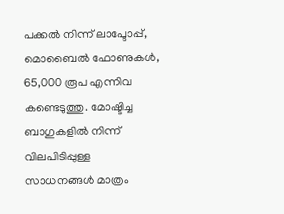പക്കൽ നിന്ന് ലാപ്ടോപ്പ്, മൊബൈൽ ഫോണുകൾ, 65,000 രൂപ എന്നിവ കണ്ടെടുത്തു. മോഷ്ടിച്ച ബാഗുകളിൽ നിന്ന് വിലപിടിപ്പുള്ള സാധനങ്ങൾ മാത്രം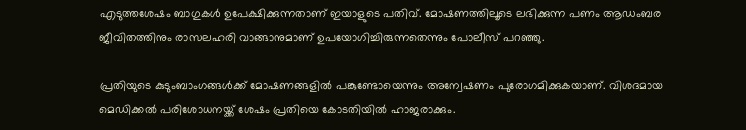എടുത്തശേഷം ബാഗുകൾ ഉപേക്ഷിക്കുന്നതാണ് ഇയാളുടെ പതിവ്. മോഷണത്തിലൂടെ ലഭിക്കുന്ന പണം ആഡംബര ജീവിതത്തിനും രാസലഹരി വാങ്ങാനുമാണ് ഉപയോഗിച്ചിരുന്നതെന്നും പോലീസ് പറഞ്ഞു.

പ്രതിയുടെ കുടുംബാംഗങ്ങൾക്ക് മോഷണങ്ങളിൽ പങ്കുണ്ടോയെന്നും അന്വേഷണം പുരോഗമിക്കുകയാണ്. വിശദമായ മെഡിക്കൽ പരിശോധനയ്ക്ക് ശേഷം പ്രതിയെ കോടതിയിൽ ഹാജരാക്കും.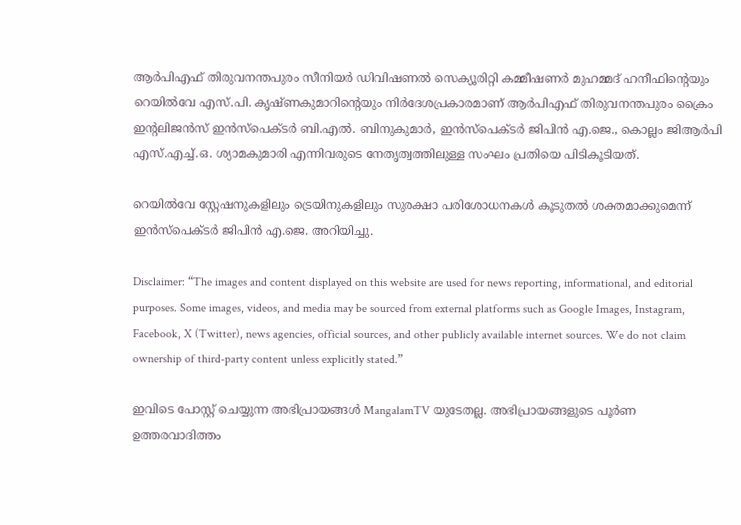ആർപിഎഫ് തിരുവനന്തപുരം സീനിയർ ഡിവിഷണൽ സെക്യൂരിറ്റി കമ്മീഷണർ മുഹമ്മദ് ഹനീഫിന്റെയും റെയിൽവേ എസ്.പി. കൃഷ്ണകുമാറിന്റെയും നിർദേശപ്രകാരമാണ് ആർപിഎഫ് തിരുവനന്തപുരം ക്രൈം ഇന്റലിജൻസ് ഇൻസ്പെക്ടർ ബി.എൽ. ബിനുകുമാർ, ഇൻസ്പെക്ടർ ജിപിൻ എ.ജെ., കൊല്ലം ജിആർപി എസ്.എച്ച്.ഒ. ശ്യാമകുമാരി എന്നിവരുടെ നേതൃത്വത്തിലുള്ള സംഘം പ്രതിയെ പിടികൂടിയത്.

റെയിൽവേ സ്റ്റേഷനുകളിലും ട്രെയിനുകളിലും സുരക്ഷാ പരിശോധനകൾ കൂടുതൽ ശക്തമാക്കുമെന്ന് ഇൻസ്പെക്ടർ ജിപിൻ എ.ജെ. അറിയിച്ചു.

Disclaimer: “The images and content displayed on this website are used for news reporting, informational, and editorial purposes. Some images, videos, and media may be sourced from external platforms such as Google Images, Instagram, Facebook, X (Twitter), news agencies, official sources, and other publicly available internet sources. We do not claim ownership of third-party content unless explicitly stated.”

ഇവിടെ പോസ്റ്റ് ചെയ്യുന്ന അഭിപ്രായങ്ങൾ MangalamTV യുടേതല്ല. അഭിപ്രായങ്ങളുടെ പൂർണ ഉത്തരവാദിത്തം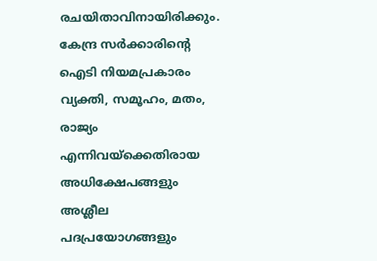രചയിതാവിനായിരിക്കും. കേന്ദ്ര സർക്കാരിന്റെ ഐടി നിയമപ്രകാരം വ്യക്തി, സമൂഹം, മതം, രാജ്യം എന്നിവയ്ക്കെതിരായ അധിക്ഷേപങ്ങളും അശ്ലീല പദപ്രയോഗങ്ങളും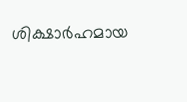ശിക്ഷാർഹമായ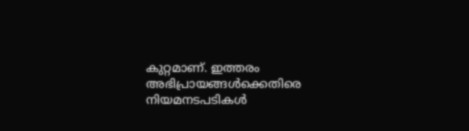കുറ്റമാണ്. ഇത്തരം അഭിപ്രായങ്ങൾക്കെതിരെ നിയമനടപടികൾ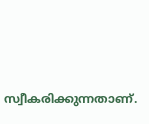സ്വീകരിക്കുന്നതാണ്.